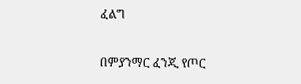ፈልግ

በምያንማር ፈንጂ የጦር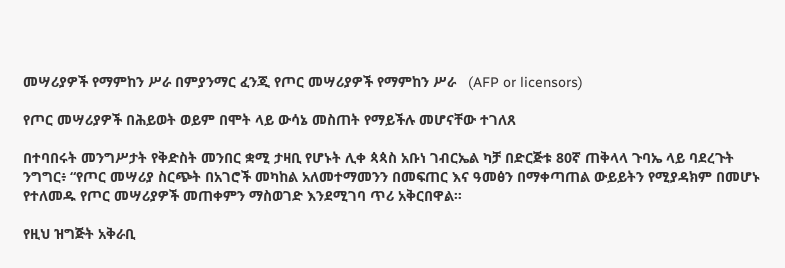መሣሪያዎች የማምከን ሥራ በምያንማር ፈንጂ የጦር መሣሪያዎች የማምከን ሥራ   (AFP or licensors)

የጦር መሣሪያዎች በሕይወት ወይም በሞት ላይ ውሳኔ መስጠት የማይችሉ መሆናቸው ተገለጸ

በተባበሩት መንግሥታት የቅድስት መንበር ቋሚ ታዛቢ የሆኑት ሊቀ ጳጳስ አቡነ ገብርኤል ካቻ በድርጅቱ 80ኛ ጠቅላላ ጉባኤ ላይ ባደረጉት ንግግር፥ “የጦር መሣሪያ ስርጭት በአገሮች መካከል አለመተማመንን በመፍጠር እና ዓመፅን በማቀጣጠል ውይይትን የሚያዳክም በመሆኑ የተለመዱ የጦር መሣሪያዎች መጠቀምን ማስወገድ እንደሚገባ ጥሪ አቅርበዋል።

የዚህ ዝግጅት አቅራቢ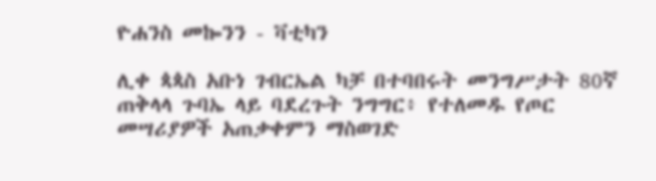ዮሐንስ መኰንን - ቫቲካን

ሊቀ ጳጳስ አቡነ ገብርኤል ካቻ በተባበሩት መንግሥታት 80ኛ ጠቅላላ ጉባኤ ላይ ባደረጉት ንግግር፥ የተለመዱ የጦር መሣሪያዎች አጠቃቀምን ማስወገድ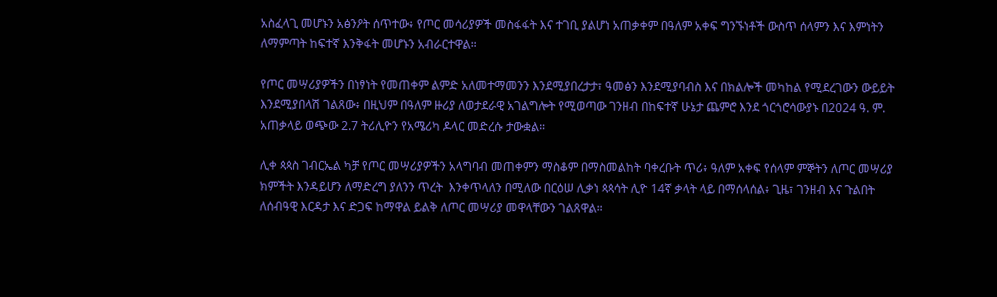አስፈላጊ መሆኑን አፅንዖት ሰጥተው፥ የጦር መሳሪያዎች መስፋፋት እና ተገቢ ያልሆነ አጠቃቀም በዓለም አቀፍ ግንኙነቶች ውስጥ ሰላምን እና እምነትን ለማምጣት ከፍተኛ እንቅፋት መሆኑን አብራርተዋል።

የጦር መሣሪያዎችን በነፃነት የመጠቀም ልምድ አለመተማመንን እንደሚያበረታታ፣ ዓመፅን እንደሚያባብስ እና በክልሎች መካከል የሚደረገውን ውይይት እንደሚያበላሽ ገልጸው፥ በዚህም በዓለም ዙሪያ ለወታደራዊ አገልግሎት የሚወጣው ገንዘብ በከፍተኛ ሁኔታ ጨምሮ እንደ ጎርጎሮሳውያኑ በ2024 ዓ. ም. አጠቃላይ ወጭው 2.7 ትሪሊዮን የአሜሪካ ዶላር መድረሱ ታውቋል።

ሊቀ ጳጳስ ገብርኤል ካቻ የጦር መሣሪያዎችን አላግባብ መጠቀምን ማስቆም በማስመልከት ባቀረቡት ጥሪ፥ ዓለም አቀፍ የሰላም ምኞትን ለጦር መሣሪያ ክምችት እንዳይሆን ለማድረግ ያለንን ጥረት  እንቀጥላለን በሚለው በርዕሠ ሊቃነ ጳጳሳት ሊዮ 14ኛ ቃላት ላይ በማሰላሰል፥ ጊዜ፣ ገንዘብ እና ጉልበት ለሰብዓዊ እርዳታ እና ድጋፍ ከማዋል ይልቅ ለጦር መሣሪያ መዋላቸውን ገልጸዋል።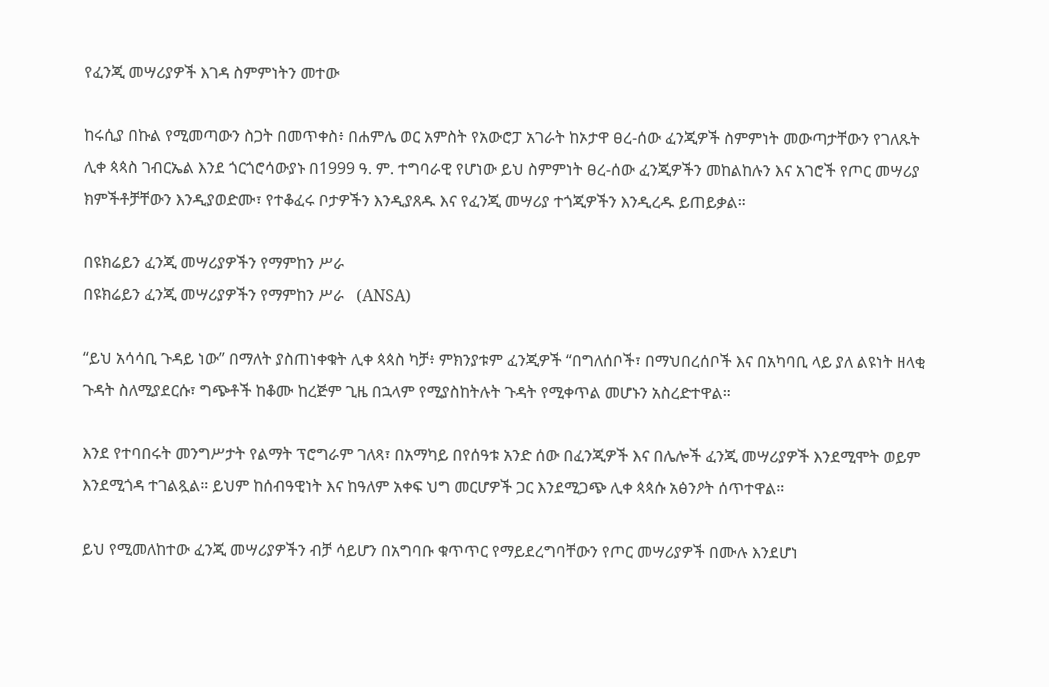የፈንጂ መሣሪያዎች እገዳ ስምምነትን መተው

ከሩሲያ በኩል የሚመጣውን ስጋት በመጥቀስ፥ በሐምሌ ወር አምስት የአውሮፓ አገራት ከኦታዋ ፀረ-ሰው ፈንጂዎች ስምምነት መውጣታቸውን የገለጹት ሊቀ ጳጳስ ገብርኤል እንደ ጎርጎሮሳውያኑ በ1999 ዓ. ም. ተግባራዊ የሆነው ይህ ስምምነት ፀረ-ሰው ፈንጂዎችን መከልከሉን እና አገሮች የጦር መሣሪያ ክምችቶቻቸውን እንዲያወድሙ፣ የተቆፈሩ ቦታዎችን እንዲያጸዱ እና የፈንጂ መሣሪያ ተጎጂዎችን እንዲረዱ ይጠይቃል።

በዩክሬይን ፈንጂ መሣሪያዎችን የማምከን ሥራ
በዩክሬይን ፈንጂ መሣሪያዎችን የማምከን ሥራ   (ANSA)

“ይህ አሳሳቢ ጉዳይ ነው” በማለት ያስጠነቀቁት ሊቀ ጳጳስ ካቻ፥ ምክንያቱም ፈንጂዎች “በግለሰቦች፣ በማህበረሰቦች እና በአካባቢ ላይ ያለ ልዩነት ዘላቂ ጉዳት ስለሚያደርሱ፣ ግጭቶች ከቆሙ ከረጅም ጊዜ በኋላም የሚያስከትሉት ጉዳት የሚቀጥል መሆኑን አስረድተዋል።

እንደ የተባበሩት መንግሥታት የልማት ፕሮግራም ገለጻ፣ በአማካይ በየሰዓቱ አንድ ሰው በፈንጂዎች እና በሌሎች ፈንጂ መሣሪያዎች እንደሚሞት ወይም እንደሚጎዳ ተገልጿል። ይህም ከሰብዓዊነት እና ከዓለም አቀፍ ህግ መርሆዎች ጋር እንደሚጋጭ ሊቀ ጳጳሱ አፅንዖት ሰጥተዋል።

ይህ የሚመለከተው ፈንጂ መሣሪያዎችን ብቻ ሳይሆን በአግባቡ ቁጥጥር የማይደረግባቸውን የጦር መሣሪያዎች በሙሉ እንደሆነ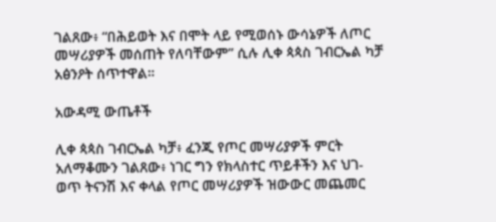ገልጸው፥ “በሕይወት እና በሞት ላይ የሚወሰኑ ውሳኔዎች ለጦር መሣሪያዎች መሰጠት የለባቸውም” ሲሉ ሊቀ ጳጳስ ገብርኤል ካቻ አፅንዖት ሰጥተዋል።

አውዳሚ ውጤቶች

ሊቀ ጳጳስ ገብርኤል ካቻ፥ ፈንጂ የጦር መሣሪያዎች ምርት አለማቆሙን ገልጸው፥ ነገር ግን የክላስተር ጥይቶችን እና ህገ-ወጥ ትናንሽ እና ቀላል የጦር መሣሪያዎች ዝውውር መጨመር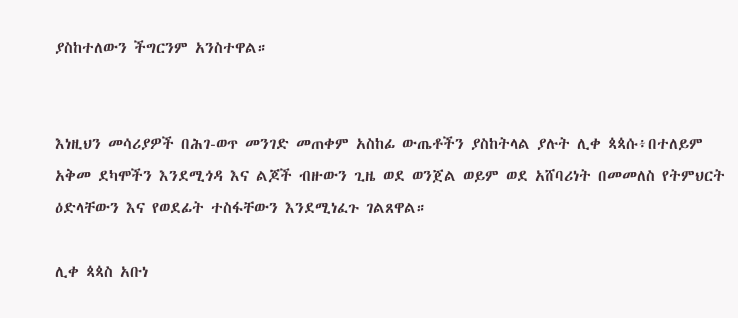ያስከተለውን ችግርንም አንስተዋል።


እነዚህን መሳሪያዎች በሕገ-ወጥ መንገድ መጠቀም አስከፊ ውጤቶችን ያስከትላል ያሉት ሊቀ ጳጳሱ፥በተለይም አቅመ ደካሞችን እንደሚጎዳ እና ልጆች ብዙውን ጊዜ ወደ ወንጀል ወይም ወደ አሸባሪነት በመመለስ የትምህርት ዕድላቸውን እና የወደፊት ተስፋቸውን እንደሚነፈጉ ገልጸዋል።

ሊቀ ጳጳስ አቡነ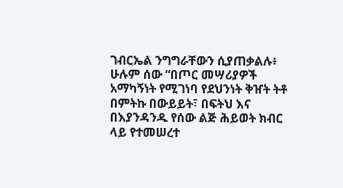ገብርኤል ንግግራቸውን ሲያጠቃልሉ፥ ሁሉም ሰው “በጦር መሣሪያዎች አማካኝነት የሚገነባ የደህንነት ቅዠት ትቶ በምትኩ በውይይት፣ በፍትህ እና በእያንዳንዱ የሰው ልጅ ሕይወት ክብር ላይ የተመሠረተ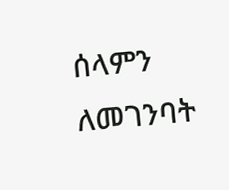ሰላምን ለመገንባት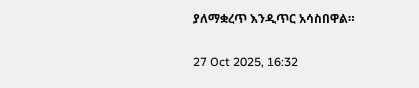ያለማቋረጥ እንዲጥር አሳስበዋል።

27 Oct 2025, 16:32